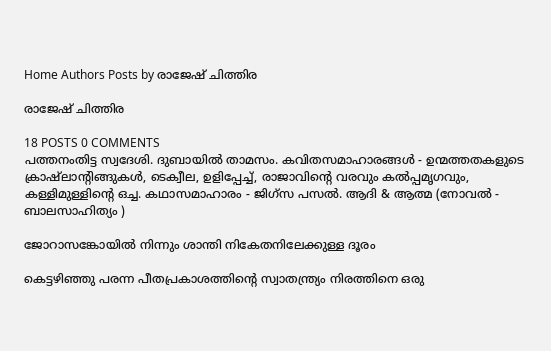Home Authors Posts by രാജേഷ് ചിത്തിര

രാജേഷ് ചിത്തിര

18 POSTS 0 COMMENTS
പത്തനംതിട്ട സ്വദേശി. ദുബായിൽ താമസം. കവിതസമാഹാരങ്ങൾ - ഉന്മത്തതകളുടെ ക്രാഷ്ലാന്റിങ്ങുകൾ, ടെക്വീല, ഉളിപ്പേച്ച്, രാജാവിന്റെ വരവും കൽപ്പമൃഗവും, കള്ളിമുള്ളിന്റെ ഒച്ച. കഥാസമാഹാരം - ജിഗ്സ പസൽ. ആദി & ആത്മ (നോവൽ - ബാലസാഹിത്യം )

ജോറാസങ്കോയിൽ നിന്നും ശാന്തി നികേതനിലേക്കുള്ള ദൂരം

കെട്ടഴിഞ്ഞു പരന്ന പീതപ്രകാശത്തിന്റെ സ്വാതന്ത്ര്യം നിരത്തിനെ ഒരു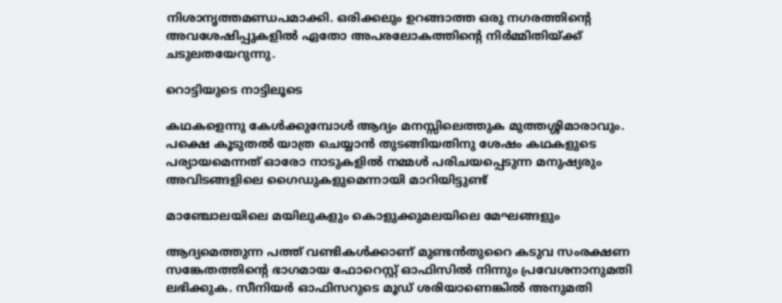നിശാനൃത്തമണ്ഡപമാക്കി. ഒരിക്കലും ഉറങ്ങാത്ത ഒരു നഗരത്തിന്റെ അവശേഷിപ്പുകളിൽ ഏതോ അപരലോകത്തിന്റെ നിർമ്മിതിയ്ക്ക് ചടുലതയേറുന്നു.

റൊട്ടിയുടെ നാട്ടിലൂടെ

കഥകളെന്നു കേൾക്കുമ്പോൾ ആദ്യം മനസ്സിലെത്തുക മുത്തശ്ശിമാരാവും. പക്ഷെ കൂടുതൽ യാത്ര ചെയ്യാൻ തുടങ്ങിയതിനു ശേഷം കഥകളുടെ പര്യായമെന്നത് ഓരോ നാടുകളിൽ നമ്മൾ പരിചയപ്പെടുന്ന മനുഷ്യരും അവിടങ്ങളിലെ ഗൈഡുകളുമെന്നായി മാറിയിട്ടുണ്ട്

മാഞ്ചോലയിലെ മയിലുകളും കൊളുക്കുമലയിലെ മേഘങ്ങളും

ആദ്യമെത്തുന്ന പത്ത് വണ്ടികൾക്കാണ് മുണ്ടൻതുറൈ കടുവ സംരക്ഷണ സങ്കേതത്തിന്റെ ഭാഗമായ ഫോറെസ്റ്റ് ഓഫിസിൽ നിന്നും പ്രവേശനാനുമതി ലഭിക്കുക. സീനിയർ ഓഫിസറുടെ മൂഡ് ശരിയാണെങ്കിൽ അനുമതി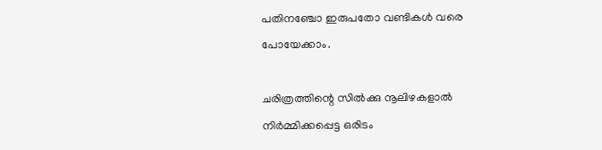പതിനഞ്ചോ ഇരുപതോ വണ്ടികൾ വരെ പോയേക്കാം.

ചരിത്രത്തിന്റെ സിൽക്കു നൂലിഴകളാൽ നിർമ്മിക്കപ്പെട്ട ഒരിടം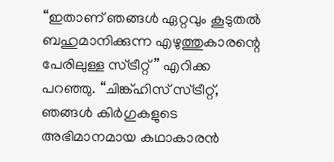“ഇതാണ് ഞങ്ങൾ ഏറ്റവും കൂടുതൽ ബഹുമാനിക്കുന്ന എഴുത്തുകാരന്റെ പേരിലുള്ള സ്ട്രീറ്റ്” എറിക്ക പറഞ്ഞു. “ചിങ്ക്ഹിസ് സ്ട്രീറ്റ്, ഞങ്ങൾ കിർഗുകളുടെ അഭിമാനമായ കഥാകാരൻ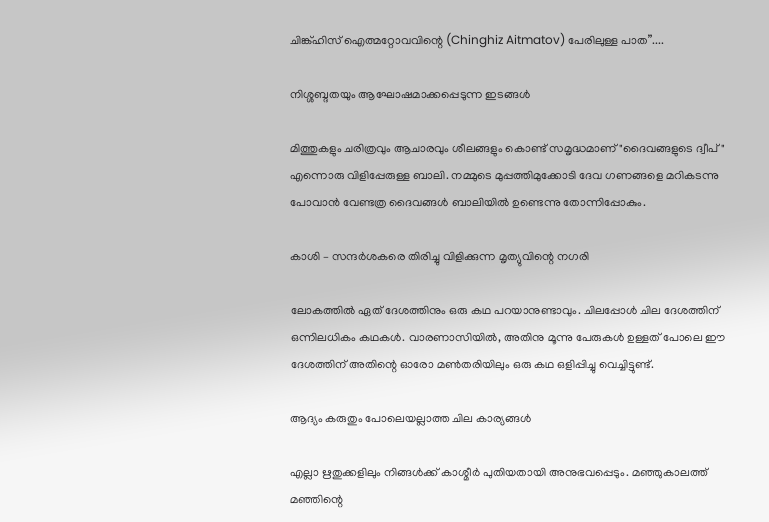ചിങ്ക്ഹിസ് ഐത്മറ്റോവവിന്റെ (Chinghiz Aitmatov) പേരിലുള്ള പാത”....

നിശ്ശബ്ദതയും ആഘോഷമാക്കപ്പെടുന്ന ഇടങ്ങൾ

മിത്തുകളും ചരിത്രവും ആചാരവും ശീലങ്ങളും കൊണ്ട് സമൃദ്ധമാണ് "ദൈവങ്ങളുടെ ദ്വീപ്" എന്നൊരു വിളിപ്പേരുള്ള ബാലി. നമ്മുടെ മുപ്പത്തിമുക്കോടി ദേവ ഗണങ്ങളെ മറികടന്നു പോവാൻ വേണ്ടത്ര ദൈവങ്ങൾ ബാലിയിൽ ഉണ്ടെന്നു തോന്നിപ്പോകും.

കാശി – സന്ദർശകരെ തിരിച്ചു വിളിക്കുന്ന മൃത്യുവിന്റെ നഗരി

ലോകത്തിൽ ഏത് ദേശത്തിനും ഒരു കഥ പറയാനുണ്ടാവും. ചിലപ്പോൾ ചില ദേശത്തിന് ഒന്നിലധികം കഥകൾ. വാരണാസിയിൽ, അതിനു മൂന്നു പേരുകൾ ഉള്ളത് പോലെ ഈ ദേശത്തിന് അതിന്റെ ഓരോ മൺതരിയിലും ഒരു കഥ ഒളിപ്പിച്ചു വെച്ചിട്ടുണ്ട്.

ആദ്യം കരുതും പോലെയല്ലാത്ത ചില കാര്യങ്ങൾ

എല്ലാ ഋതുക്കളിലും നിങ്ങൾക്ക് കാശ്മീർ പുതിയതായി അനുഭവപ്പെടും. മഞ്ഞുകാലത്ത് മഞ്ഞിന്റെ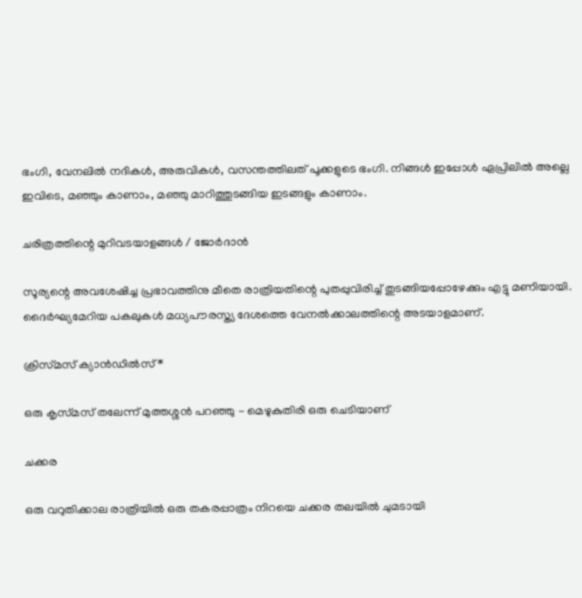ഭംഗി, വേനലിൽ നദികൾ, അരുവികൾ, വസന്തത്തിലത് പൂക്കളുടെ ഭംഗി. നിങ്ങൾ ഇപ്പോൾ ഏപ്രിലിൽ അല്ലെ ഇവിടെ, മഞ്ഞും കാണാം, മഞ്ഞു മാറിത്തുടങ്ങിയ ഇടങ്ങളും കാണാം.

ചരിത്രത്തിന്റെ മുറിവടയാളങ്ങൾ / ജോർദാൻ

സൂര്യന്റെ അവശേഷിച്ച പ്രഭാവത്തിനു മീതെ രാത്രിയതിന്റെ പുതപ്പുവിരിച്ച് തുടങ്ങിയപ്പോഴേക്കും എട്ടു മണിയായി. ദൈർഘ്യമേറിയ പകലുകൾ മധ്യപൗരസ്ത്യ ദേശത്തെ വേനൽക്കാലത്തിന്റെ അടയാളമാണ്.

ക്രിസ്‌മസ്‌ ക്യാൻഡിൽസ് *

ഒരു കൃസ്‌മസ് തലേന്ന് മുത്തശ്ശൻ പറഞ്ഞു - മെഴുകുതിരി ഒരു ചെടിയാണ്

ചക്കര

ഒരു വറുതിക്കാല രാത്രിയിൽ ഒരു തകരപ്പാത്രം നിറയെ ചക്കര തലയിൽ ചുമടായി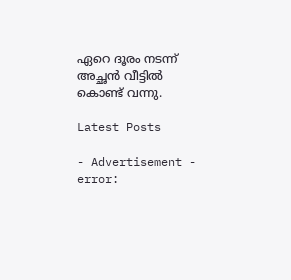ഏറെ ദൂരം നടന്ന് അച്ഛൻ വീട്ടിൽ കൊണ്ട് വന്നു.

Latest Posts

- Advertisement -
error: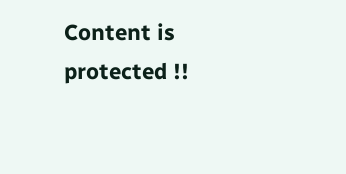Content is protected !!